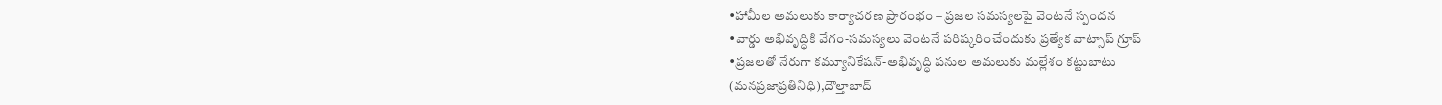•హామీల అమలుకు కార్యాచరణ ప్రారంభం – ప్రజల సమస్యలపై వెంటనే స్పందన
•వార్డు అభివృద్ధికి వేగం-సమస్యలు వెంటనే పరిష్కరించేందుకు ప్రత్యేక వాట్సాప్ గ్రూప్
•ప్రజలతో నేరుగా కమ్యూనికేషన్-అభివృద్ధి పనుల అమలుకు మల్లేశం కట్టుబాటు
(మనప్రజాప్రతినిధి),దౌల్తాబాద్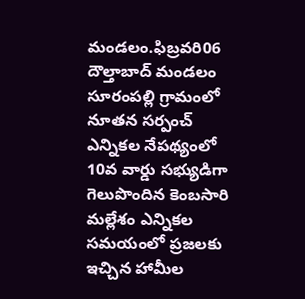మండలం.ఫిబ్రవరి06
దౌల్తాబాద్ మండలం సూరంపల్లి గ్రామంలో నూతన సర్పంచ్ ఎన్నికల నేపథ్యంలో 10వ వార్డు సభ్యుడిగా గెలుపొందిన కెంబసారి మల్లేశం ఎన్నికల సమయంలో ప్రజలకు ఇచ్చిన హామీల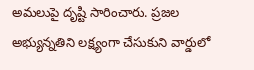అమలుపై దృష్టి సారించారు. ప్రజల అభ్యున్నతిని లక్ష్యంగా చేసుకుని వార్డులో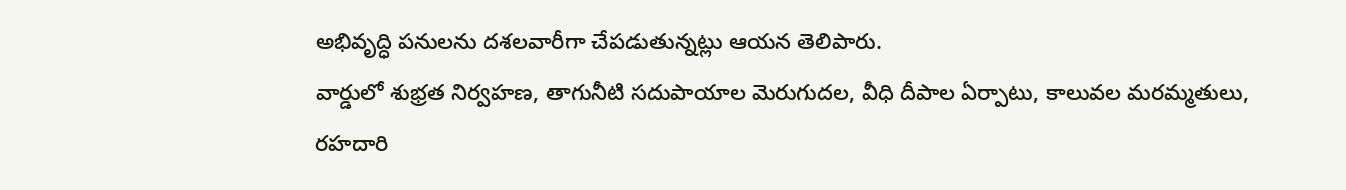అభివృద్ధి పనులను దశలవారీగా చేపడుతున్నట్లు ఆయన తెలిపారు.
వార్డులో శుభ్రత నిర్వహణ, తాగునీటి సదుపాయాల మెరుగుదల, వీధి దీపాల ఏర్పాటు, కాలువల మరమ్మతులు, రహదారి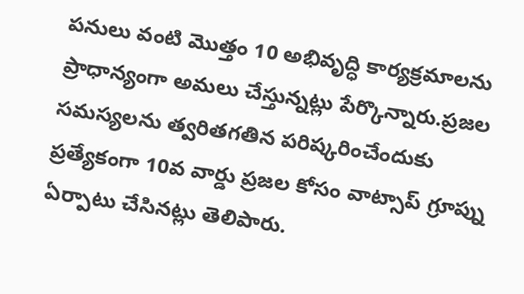పనులు వంటి మొత్తం 10 అభివృద్ధి కార్యక్రమాలను ప్రాధాన్యంగా అమలు చేస్తున్నట్లు పేర్కొన్నారు.ప్రజల సమస్యలను త్వరితగతిన పరిష్కరించేందుకు ప్రత్యేకంగా 10వ వార్డు ప్రజల కోసం వాట్సాప్ గ్రూప్ను ఏర్పాటు చేసినట్లు తెలిపారు.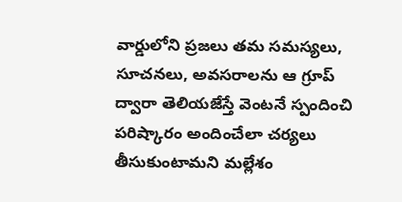వార్డులోని ప్రజలు తమ సమస్యలు, సూచనలు, అవసరాలను ఆ గ్రూప్ ద్వారా తెలియజేస్తే వెంటనే స్పందించి పరిష్కారం అందించేలా చర్యలు తీసుకుంటామని మల్లేశం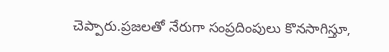చెప్పారు.ప్రజలతో నేరుగా సంప్రదింపులు కొనసాగిస్తూ,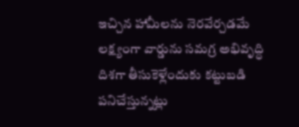ఇచ్చిన హామీలను నెరవేర్చడమే లక్ష్యంగా వార్డును సమగ్ర అభివృద్ధి దిశగా తీసుకెళ్లేందుకు కట్టుబడి పనిచేస్తున్నట్లు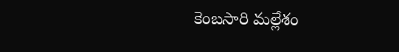కెంబసారి మల్లేశం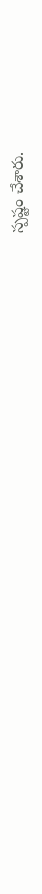స్పష్టం చేశారు.